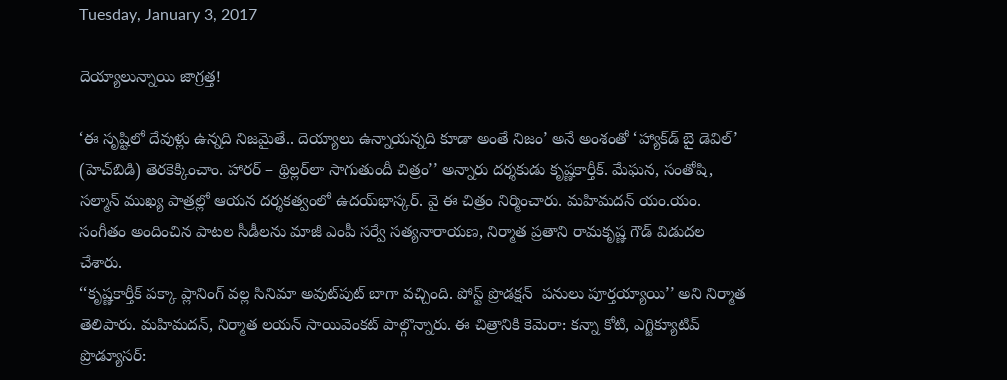Tuesday, January 3, 2017

దెయ్యాలున్నాయి జాగ్రత్త!

‘ఈ సృష్టిలో దేవుళ్లు ఉన్నది నిజమైతే.. దెయ్యాలు ఉన్నాయన్నది కూడా అంతే నిజం’ అనే అంశంతో ‘హ్యాక్‌డ్‌ బై డెవిల్‌’ (హెచ్‌బిడి) తెరకెక్కించాం. హారర్‌ – థ్రిల్లర్‌లా సాగుతుందీ చిత్రం’’ అన్నారు దర్శకుడు కృష్ణకార్తీక్‌. మేఘన, సంతోషి, సల్మాన్ ముఖ్య పాత్రల్లో ఆయన దర్శకత్వంలో ఉదయ్‌భాస్కర్‌. వై ఈ చిత్రం నిర్మించారు. మహిమదన్ యం.యం. సంగీతం అందించిన పాటల సీడీలను మాజీ ఎంపీ సర్వే సత్యనారాయణ, నిర్మాత ప్రతాని రామకృష్ణ గౌడ్‌ విడుదల చేశారు.
‘‘కృష్ణకార్తీక్‌ పక్కా ప్లానింగ్‌ వల్ల సినిమా అవుట్‌పుట్‌ బాగా వచ్చింది. పోస్ట్‌ ప్రొడక్షన్  పనులు పూర్తయ్యాయి’’ అని నిర్మాత తెలిపారు. మహిమదన్, నిర్మాత లయన్‌ సాయివెంకట్‌ పాల్గొన్నారు. ఈ చిత్రానికి కెమెరా: కన్నా కోటి, ఎగ్జిక్యూటివ్‌ ప్రొడ్యూసర్‌: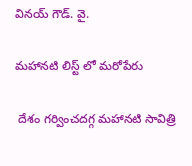వినయ్‌ గౌడ్‌. వై.

మహానటి లిస్ట్ లో మరోపేరు

 దేశం గర్వించదగ్గ మహానటి సావిత్రి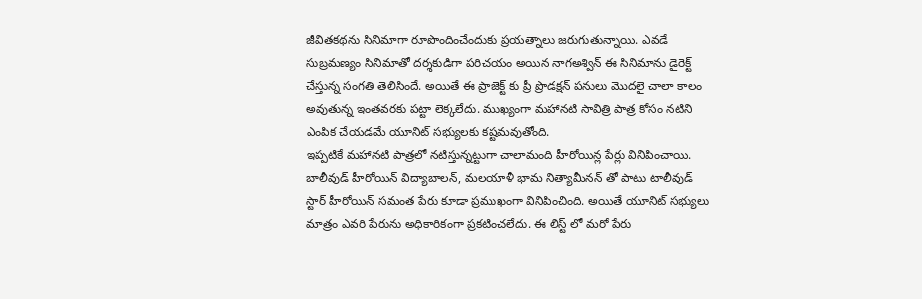జీవితకథను సినిమాగా రూపొందించేందుకు ప్రయత్నాలు జరుగుతున్నాయి. ఎవడే సుబ్రమణ్యం సినిమాతో దర్శకుడిగా పరిచయం అయిన నాగఅశ్విన్ ఈ సినిమాను డైరెక్ట్ చేస్తున్న సంగతి తెలిసిందే. అయితే ఈ ప్రాజెక్ట్ కు ప్రీ ప్రొడక్షన్ పనులు మొదలై చాలా కాలం అవుతున్న ఇంతవరకు పట్టా లెక్కలేదు. ముఖ్యంగా మహానటి సావిత్రి పాత్ర కోసం నటిని ఎంపిక చేయడమే యూనిట్ సభ్యులకు కష్టమవుతోంది.
ఇప్పటికే మహానటి పాత్రలో నటిస్తున్నట్టుగా చాలామంది హీరోయిన్ల పేర్లు వినిపించాయి. బాలీవుడ్ హీరోయిన్ విద్యాబాలన్, మలయాళీ భామ నిత్యామీనన్ తో పాటు టాలీవుడ్ స్టార్ హీరోయిన్ సమంత పేరు కూడా ప్రముఖంగా వినిపించింది. అయితే యూనిట్ సభ్యులు మాత్రం ఎవరి పేరును అధికారికంగా ప్రకటించలేదు. ఈ లిస్ట్ లో మరో పేరు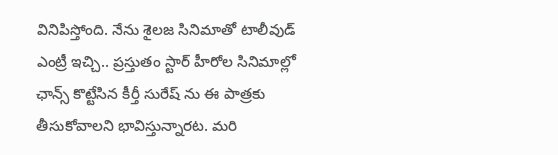వినిపిస్తోంది. నేను శైలజ సినిమాతో టాలీవుడ్ ఎంట్రీ ఇచ్చి.. ప్రస్తుతం స్టార్ హీరోల సినిమాల్లో ఛాన్స్ కొట్టేసిన కీర్తీ సురేష్ ను ఈ పాత్రకు తీసుకోవాలని భావిస్తున్నారట. మరి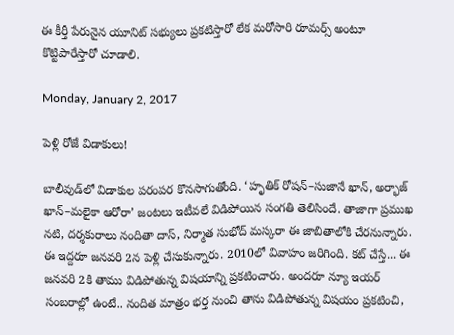ఈ కీర్తీ పేరునైన యూనిట్ సభ్యులు ప్రకటిస్తారో లేక మరోసారి రూమర్స్ అంటూ కొట్టిపారేస్తారో చూడాలి.

Monday, January 2, 2017

పెళ్లి రోజే విడాకులు!

బాలీవుడ్‌లో విడాకుల పరంపర కొనసాగుతోంది. ‘హృతిక్‌ రోషన్‌–సుజానే ఖాన్, అర్భాజ్‌ ఖాన్‌–మలైకా ఆరోరా’ జంటలు ఇటీవలే విడిపోయిన సంగతి తెలిసిందే. తాజాగా ప్రముఖ నటి, దర్శకురాలు నందితా దాస్, నిర్మాత సుభోద్‌ మస్కరా ఈ జాబితాలోకి చేరనున్నారు. ఈ ఇద్దరూ జనవరి 2న పెళ్లి చేసుకున్నారు. 2010లో వివాహం జరిగింది. కట్‌ చేస్తే... ఈ జనవరి 2కి తాము విడిపోతున్న విషయాన్ని ప్రకటించారు. అందరూ న్యూ ఇయర్‌ సంబరాల్లో ఉంటే.. నందిత మాత్రం భర్త నుంచి తాను విడిపోతున్న విషయం ప్రకటించి,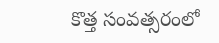కొత్త సంవత్సరంలో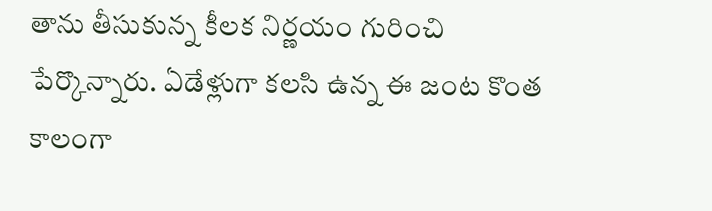తాను తీసుకున్న కీలక నిర్ణయం గురించి పేర్కొన్నారు. ఏడేళ్లుగా కలసి ఉన్న ఈ జంట కొంత కాలంగా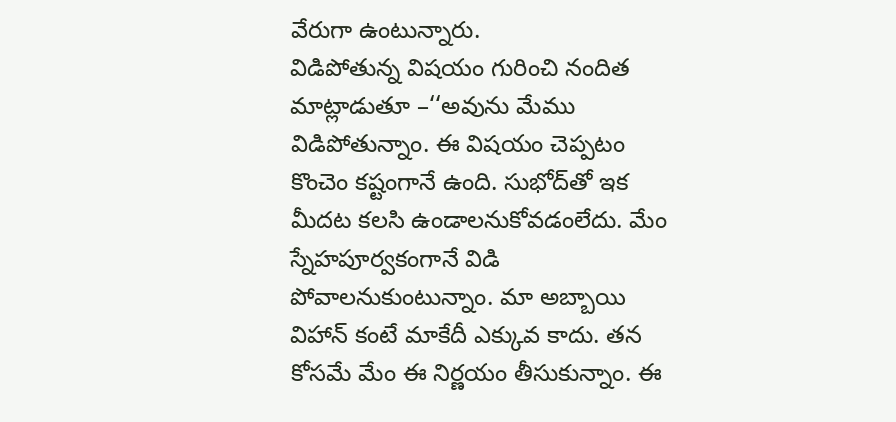వేరుగా ఉంటున్నారు.
విడిపోతున్న విషయం గురించి నందిత మాట్లాడుతూ –‘‘అవును మేము విడిపోతున్నాం. ఈ విషయం చెప్పటం కొంచెం కష్టంగానే ఉంది. సుభోద్‌తో ఇక మీదట కలసి ఉండాలనుకోవడంలేదు. మేం స్నేహపూర్వకంగానే విడి పోవాలనుకుంటున్నాం. మా అబ్బాయి విహాన్‌ కంటే మాకేదీ ఎక్కువ కాదు. తన కోసమే మేం ఈ నిర్ణయం తీసుకున్నాం. ఈ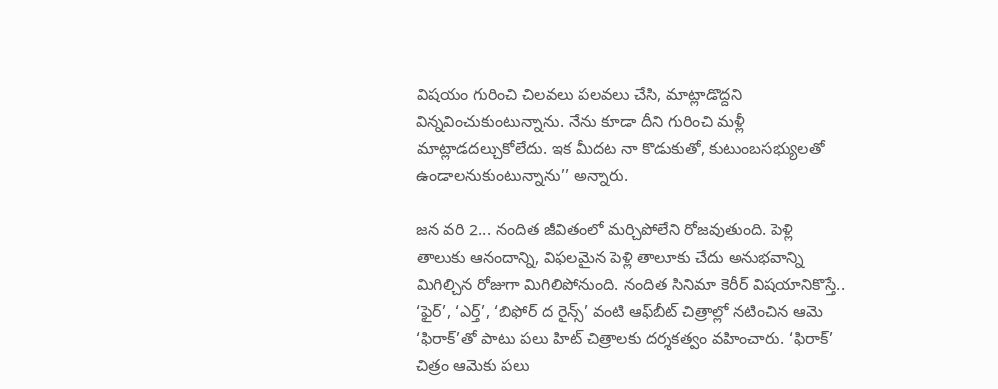విషయం గురించి చిలవలు పలవలు చేసి, మాట్లాడొద్దని విన్నవించుకుంటున్నాను. నేను కూడా దీని గురించి మళ్లీ మాట్లాడదల్చుకోలేదు. ఇక మీదట నా కొడుకుతో, కుటుంబసభ్యులతో ఉండాలనుకుంటున్నాను’’ అన్నారు.

జన వరి 2... నందిత జీవితంలో మర్చిపోలేని రోజవుతుంది. పెళ్లి తాలుకు ఆనందాన్ని, విఫలమైన పెళ్లి తాలూకు చేదు అనుభవాన్ని మిగిల్చిన రోజుగా మిగిలిపోనుంది. నందిత సినిమా కెరీర్‌ విషయానికొస్తే.. ‘ఫైర్‌’, ‘ఎర్త్‌’, ‘బిఫోర్‌ ద రైన్స్‌’ వంటి ఆఫ్‌బీట్‌ చిత్రాల్లో నటించిన ఆమె ‘ఫిరాక్‌’తో పాటు పలు హిట్‌ చిత్రాలకు దర్శకత్వం వహించారు. ‘ఫిరాక్‌’ చిత్రం ఆమెకు పలు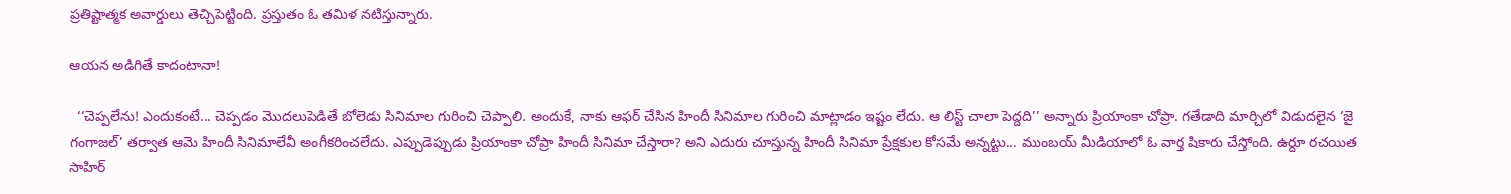ప్రతిష్టాత్మక అవార్డులు తెచ్చిపెట్టింది. ప్రస్తుతం ఓ తమిళ నటిస్తున్నారు.

ఆయన అడిగితే కాదంటానా!

  ‘‘చెప్పలేను! ఎందుకంటే... చెప్పడం మొదలుపెడితే బోలెడు సినిమాల గురించి చెప్పాలి. అందుకే, నాకు ఆఫర్‌ చేసిన హిందీ సినిమాల గురించి మాట్లాడం ఇష్టం లేదు. ఆ లిస్ట్‌ చాలా పెద్దది’’ అన్నారు ప్రియాంకా చోప్రా. గతేడాది మార్చిలో విడుదలైన ‘జై గంగాజల్‌’ తర్వాత ఆమె హిందీ సినిమాలేవీ అంగీకరించలేదు. ఎప్పుడెప్పుడు ప్రియాంకా చోప్రా హిందీ సినిమా చేస్తారా? అని ఎదురు చూస్తున్న హిందీ సినిమా ప్రేక్షకుల కోసమే అన్నట్టు... ముంబయ్‌ మీడియాలో ఓ వార్త షికారు చేస్తోంది. ఉర్దూ రచయిత సాహిర్‌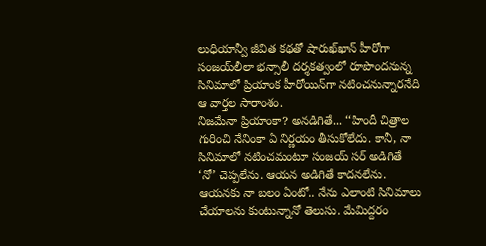లుధియాన్వీ జీవిత కథతో షారుఖ్‌ఖాన్‌ హీరోగా సంజయ్‌లీలా భన్సాలీ దర్శకత్వంలో రూపొందనున్న సినిమాలో ప్రియాంక హీరోయిన్‌గా నటించనున్నారనేది ఆ వార్తల సారాంశం.
నిజమేనా ప్రియాంకా? అనడిగితే... ‘‘హిందీ చిత్రాల గురించి నేనింకా ఏ నిర్ణయం తీసుకోలేదు. కానీ, నా సినిమాలో నటించమంటూ సంజయ్‌ సర్‌ అడిగితే ‘నో’ చెప్పలేను. ఆయన అడిగితే కాదనలేను. ఆయనకు నా బలం ఏంటో.. నేను ఎలాంటి సినిమాలు చేయాలను కుంటున్నానో తెలుసు. మేమిద్దరం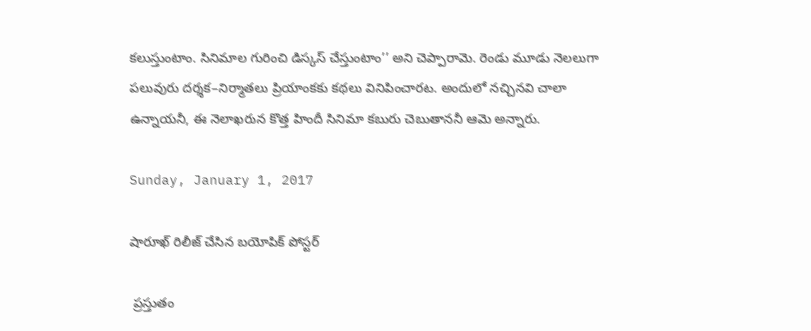కలుస్తుంటాం. సినిమాల గురించి డిస్కస్‌ చేస్తుంటాం’’ అని చెప్పారామె. రెండు మూడు నెలలుగా పలువురు దర్శక–నిర్మాతలు ప్రియాంకకు కథలు వినిపించారట. అందులో నచ్చినవి చాలా ఉన్నాయనీ, ఈ నెలాఖరున కొత్త హిందీ సినిమా కబురు చెబుతాననీ ఆమె అన్నారు.

Sunday, January 1, 2017

షారూఖ్ రిలీజ్ చేసిన బయోపిక్ పోస్టర్

 ప్రస్తుతం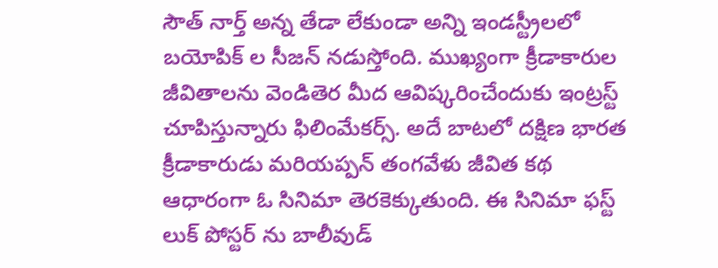సౌత్ నార్త్ అన్న తేడా లేకుండా అన్ని ఇండస్ట్రీలలో బయోపిక్ ల సీజన్ నడుస్తోంది. ముఖ్యంగా క్రీడాకారుల జీవితాలను వెండితెర మీద ఆవిష్కరించేందుకు ఇంట్రస్ట్ చూపిస్తున్నారు ఫిలింమేకర్స్. అదే బాటలో దక్షిణ భారత క్రీడాకారుడు మరియప్పన్ తంగవేళు జీవిత కథ ఆధారంగా ఓ సినిమా తెరకెక్కుతుంది. ఈ సినిమా ఫస్ట్ లుక్ పోస్టర్ ను బాలీవుడ్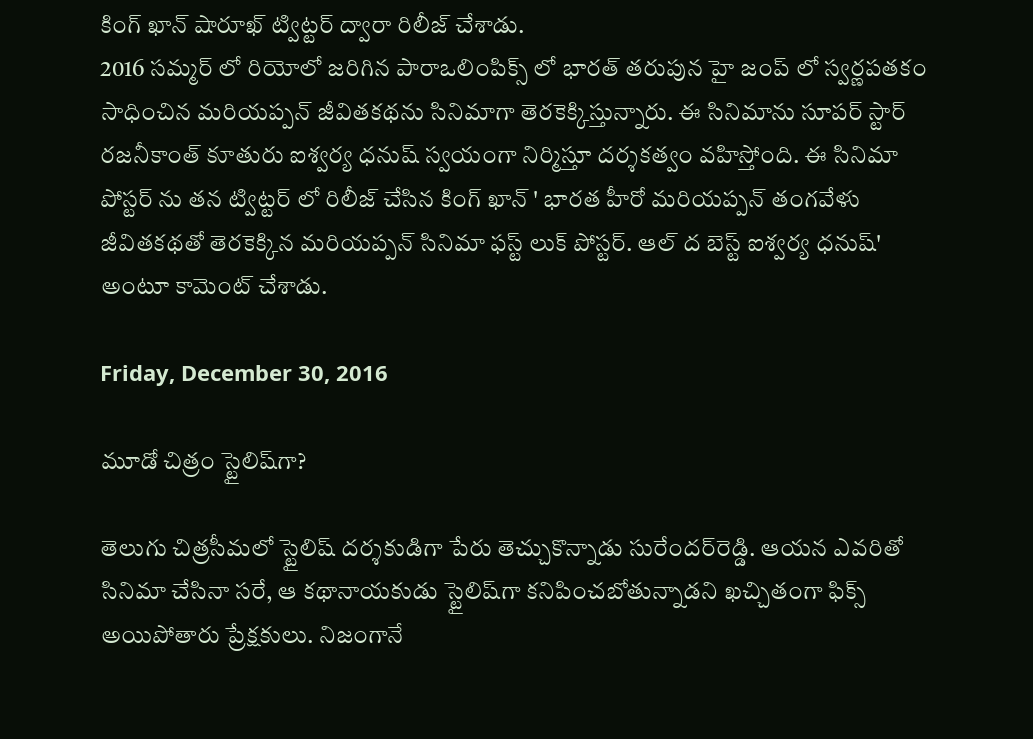కింగ్ ఖాన్ షారూఖ్ ట్విట్టర్ ద్వారా రిలీజ్ చేశాడు.
2016 సమ్మర్ లో రియోలో జరిగిన పారాఒలింపిక్స్ లో భారత్ తరుపున హై జంప్ లో స్వర్ణపతకం సాధించిన మరియప్పన్ జీవితకథను సినిమాగా తెరకెక్కిస్తున్నారు. ఈ సినిమాను సూపర్ స్టార్ రజనీకాంత్ కూతురు ఐశ్వర్య ధనుష్ స్వయంగా నిర్మిస్తూ దర్శకత్వం వహిస్తోంది. ఈ సినిమా పోస్టర్ ను తన ట్విట్టర్ లో రిలీజ్ చేసిన కింగ్ ఖాన్ ' భారత హీరో మరియప్పన్ తంగవేళు జీవితకథతో తెరకెక్కిన మరియప్పన్ సినిమా ఫస్ట్ లుక్ పోస్టర్. ఆల్ ద బెస్ట్ ఐశ్వర్య ధనుష్' అంటూ కామెంట్ చేశాడు.

Friday, December 30, 2016

మూడో చిత్రం స్టైలిష్‌గా?

తెలుగు చిత్రసీమలో స్టైలిష్‌ దర్శకుడిగా పేరు తెచ్చుకొన్నాడు సురేందర్‌రెడ్డి. ఆయన ఎవరితో సినిమా చేసినా సరే, ఆ కథానాయకుడు స్టైలిష్‌గా కనిపించబోతున్నాడని ఖచ్చితంగా ఫిక్స్‌ అయిపోతారు ప్రేక్షకులు. నిజంగానే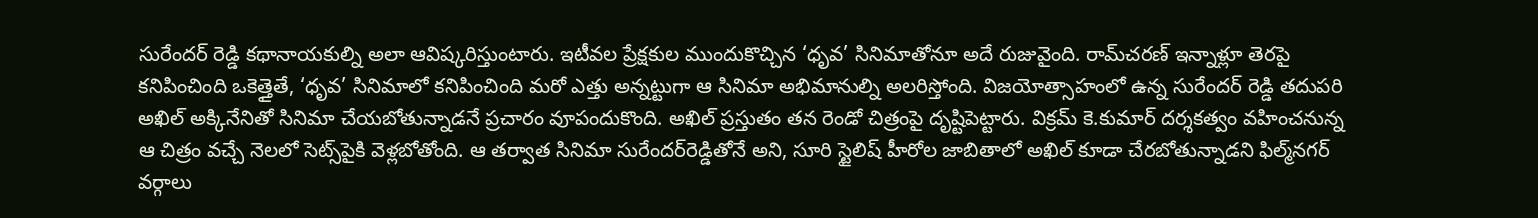సురేందర్‌ రెడ్డి కథానాయకుల్ని అలా ఆవిష్కరిస్తుంటారు. ఇటీవల ప్రేక్షకుల ముందుకొచ్చిన ‘ధృవ’ సినిమాతోనూ అదే రుజువైంది. రామ్‌చరణ్‌ ఇన్నాళ్లూ తెరపై కనిపించింది ఒకెత్తైతే, ‘ధృవ’ సినిమాలో కనిపించింది మరో ఎత్తు అన్నట్టుగా ఆ సినిమా అభిమానుల్ని అలరిస్తోంది. విజయోత్సాహంలో ఉన్న సురేందర్‌ రెడ్డి తదుపరి అఖిల్‌ అక్కినేనితో సినిమా చేయబోతున్నాడనే ప్రచారం వూపందుకొంది. అఖిల్‌ ప్రస్తుతం తన రెండో చిత్రంపై దృష్టిపెట్టారు. విక్రమ్‌ కె.కుమార్‌ దర్శకత్వం వహించనున్న ఆ చిత్రం వచ్చే నెలలో సెట్స్‌పైకి వెళ్లబోతోంది. ఆ తర్వాత సినిమా సురేందర్‌రెడ్డితోనే అని, సూరి స్టైలిష్‌ హీరోల జాబితాలో అఖిల్‌ కూడా చేరబోతున్నాడని ఫిల్మ్‌నగర్‌ వర్గాలు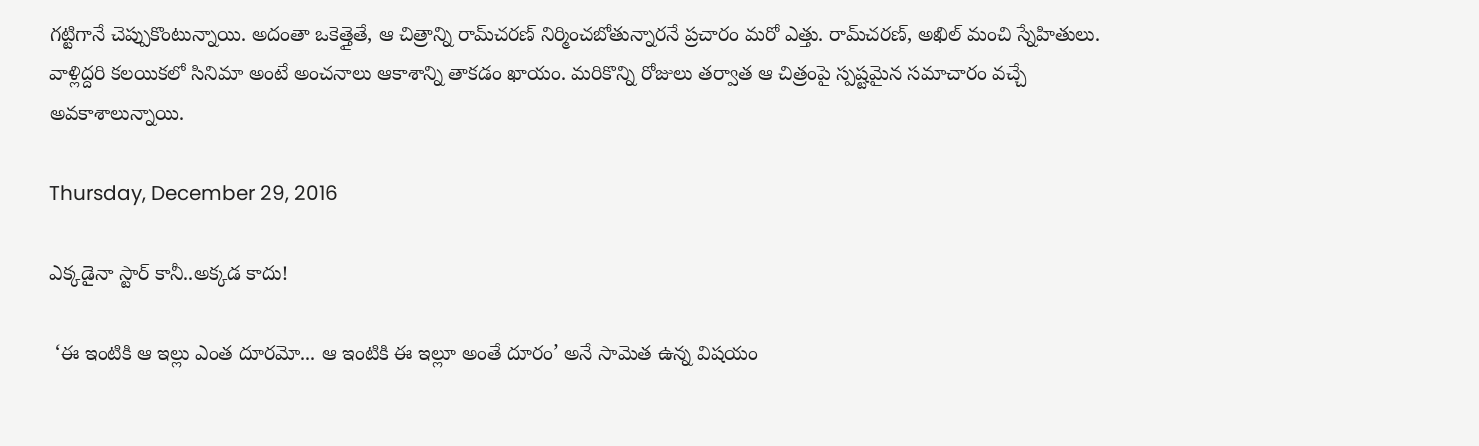గట్టిగానే చెప్పుకొంటున్నాయి. అదంతా ఒకెత్తైతే, ఆ చిత్రాన్ని రామ్‌చరణ్‌ నిర్మించబోతున్నారనే ప్రచారం మరో ఎత్తు. రామ్‌చరణ్‌, అఖిల్‌ మంచి స్నేహితులు. వాళ్లిద్దరి కలయికలో సినిమా అంటే అంచనాలు ఆకాశాన్ని తాకడం ఖాయం. మరికొన్ని రోజులు తర్వాత ఆ చిత్రంపై స్పష్టమైన సమాచారం వచ్చే అవకాశాలున్నాయి.

Thursday, December 29, 2016

ఎక్కడైనా స్టార్‌ కానీ..అక్కడ కాదు!

 ‘ఈ ఇంటికి ఆ ఇల్లు ఎంత దూరమో... ఆ ఇంటికి ఈ ఇల్లూ అంతే దూరం’ అనే సామెత ఉన్న విషయం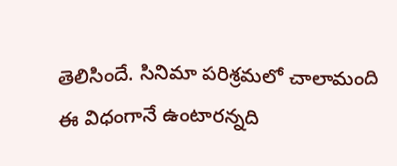తెలిసిందే. సినిమా పరిశ్రమలో చాలామంది ఈ విధంగానే ఉంటారన్నది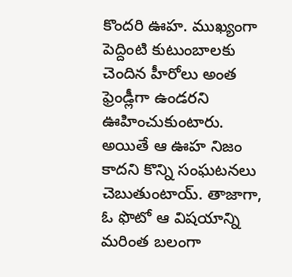కొందరి ఊహ. ముఖ్యంగా పెద్దింటి కుటుంబాలకు చెందిన హీరోలు అంత ఫ్రెండ్లీగా ఉండరని ఊహించుకుంటారు. అయితే ఆ ఊహ నిజం కాదని కొన్ని సంఘటనలు చెబుతుంటాయ్‌. తాజాగా, ఓ ఫొటో ఆ విషయాన్ని మరింత బలంగా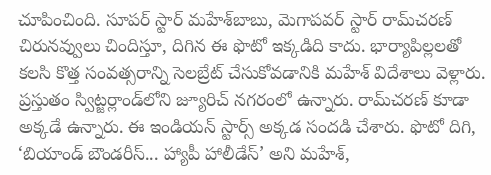చూపించింది. సూపర్‌ స్టార్‌ మహేశ్‌బాబు, మెగాపవర్‌ స్టార్‌ రామ్‌చరణ్‌ చిరునవ్వులు చిందిస్తూ, దిగిన ఈ ఫొటో ఇక్కడిది కాదు. భార్యాపిల్లలతో కలసి కొత్త సంవత్సరాన్ని సెలబ్రేట్‌ చేసుకోవడానికి మహేశ్‌ విదేశాలు వెళ్లారు.
ప్రస్తుతం స్విట్జర్లాండ్‌లోని జ్యూరిచ్‌ నగరంలో ఉన్నారు. రామ్‌చరణ్‌ కూడా అక్కడే ఉన్నారు. ఈ ఇండియన్‌ స్టార్స్‌ అక్కడ సందడి చేశారు. ఫొటో దిగి, ‘బియాండ్‌ బౌండరీస్‌... హ్యాపీ హాలీడేస్‌’ అని మహేశ్,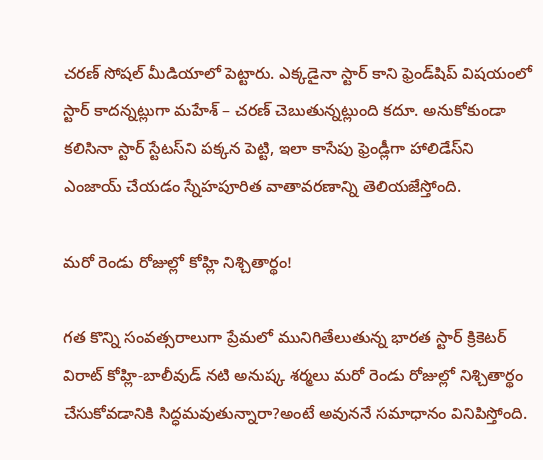చరణ్‌ సోషల్‌ మీడియాలో పెట్టారు. ఎక్కడైనా స్టార్‌ కాని ఫ్రెండ్‌షిప్‌ విషయంలో స్టార్‌ కాదన్నట్లుగా మహేశ్‌ – చరణ్‌ చెబుతున్నట్లుంది కదూ. అనుకోకుండా కలిసినా స్టార్‌ స్టేటస్‌ని పక్కన పెట్టి, ఇలా కాసేపు ఫ్రెండ్లీగా హాలిడేస్‌ని ఎంజాయ్‌ చేయడం స్నేహపూరిత వాతావరణాన్ని తెలియజేస్తోంది.

మరో రెండు రోజుల్లో కోహ్లి నిశ్చితార్థం!

గత కొన్ని సంవత్సరాలుగా ప్రేమలో మునిగితేలుతున్న భారత స్టార్ క్రికెటర్ విరాట్ కోహ్లి-బాలీవుడ్ నటి అనుష్క శర్మలు మరో రెండు రోజుల్లో నిశ్చితార్థం చేసుకోవడానికి సిద్ధమవుతున్నారా?అంటే అవుననే సమాధానం వినిపిస్తోంది.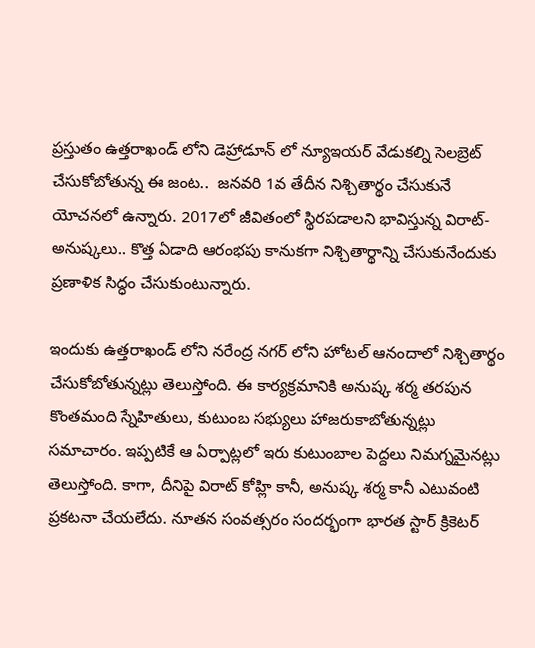ప్రస్తుతం ఉత్తరాఖండ్ లోని డెహ్రాడూన్ లో న్యూఇయర్ వేడుకల్ని సెలబ్రెట్ చేసుకోబోతున్న ఈ జంట..  జనవరి 1వ తేదీన నిశ్చితార్థం చేసుకునే యోచనలో ఉన్నారు. 2017లో జీవితంలో స్థిరపడాలని భావిస్తున్న విరాట్-అనుష్కలు.. కొత్త ఏడాది ఆరంభపు కానుకగా నిశ్చితార్థాన్ని చేసుకునేందుకు ప్రణాళిక సిద్ధం చేసుకుంటున్నారు.

ఇందుకు ఉత్తరాఖండ్ లోని నరేంద్ర నగర్ లోని హోటల్ ఆనందాలో నిశ్చితార్థం చేసుకోబోతున్నట్లు తెలుస్తోంది. ఈ కార్యక్రమానికి అనుష్క శర్మ తరపున కొంతమంది స్నేహితులు, కుటుంబ సభ్యులు హాజరుకాబోతున్నట్లు సమాచారం. ఇప్పటికే ఆ ఏర్పాట్లలో ఇరు కుటుంబాల పెద్దలు నిమగ్నమైనట్లు తెలుస్తోంది. కాగా, దీనిపై విరాట్ కోహ్లి కానీ, అనుష్క శర్మ కానీ ఎటువంటి ప్రకటనా చేయలేదు. నూతన సంవత్సరం సందర్భంగా భారత స్టార్ క్రికెటర్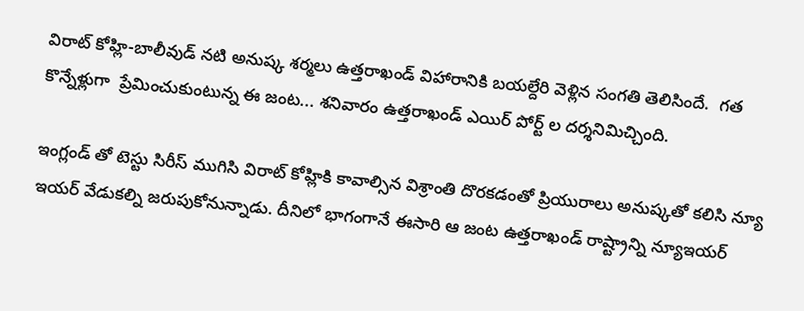విరాట్ కోహ్లి-బాలీవుడ్ నటి అనుష్క శర్మలు ఉత్తరాఖండ్ విహారానికి బయల్దేరి వెళ్లిన సంగతి తెలిసిందే.  గత కొన్నేళ్లుగా  ప్రేమించుకుంటున్న ఈ జంట... శనివారం ఉత్తరాఖండ్ ఎయిర్ పోర్ట్ ల దర్శనిమిచ్చింది.

ఇంగ్లండ్ తో టెస్టు సిరీస్ ముగిసి విరాట్ కోహ్లికి కావాల్సిన విశ్రాంతి దొరకడంతో ప్రియురాలు అనుష్కతో కలిసి న్యూ ఇయర్ వేడుకల్ని జరుపుకోనున్నాడు. దీనిలో భాగంగానే ఈసారి ఆ జంట ఉత్తరాఖండ్ రాష్ట్రాన్ని న్యూఇయర్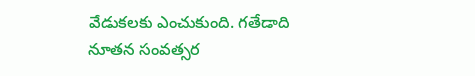వేడుకలకు ఎంచుకుంది. గతేడాది నూతన సంవత్సర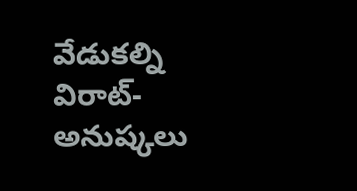వేడుకల్ని విరాట్-అనుష్కలు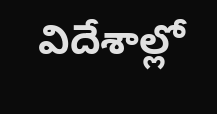విదేశాల్లో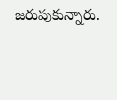జరుపుకున్నారు.